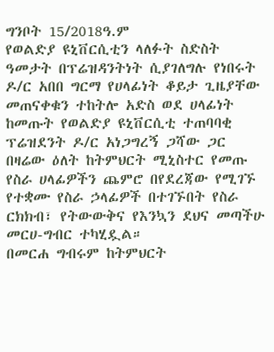ግንቦት 15/2018ዓ.ም
የወልድያ ዩኒቨርሲቲን ላለፉት ስድስት ዓመታት በፕሬዝዳንትነት ሲያገለግሉ የነበሩት ዶ/ር አበበ ግርማ የሀላፊነት ቆይታ ጊዜያቸው መጠናቀቁን ተከትሎ አድስ ወደ ሀላፊነት ከመጡት የወልድያ ዩኒቨርሲቲ ተጠባባቂ ፕሬዝደንት ዶ/ር አነጋግረኝ ጋሻው ጋር በዛሬው ዕለት ከትምህርት ሚኒስተር የመጡ የስራ ሀላፊዎችን ጨምሮ በየደረጃው የሚገኙ የተቋሙ የስራ ኃላፊዎች በተገኙበት የስራ ርክክብ፣ የትውውቅና የእንኳን ደህና መጣችሁ መርሀ-ግብር ተካሂዷል።
በመርሐ ግብሩም ከትምህርት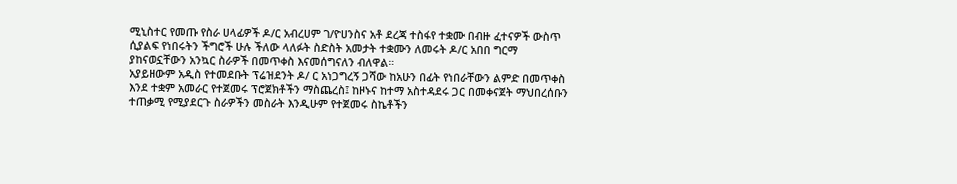ሚኒስተር የመጡ የስራ ሀላፊዎች ዶ/ር አብረሀም ገ/ዮሀንስና አቶ ደረጃ ተስፋየ ተቋሙ በብዙ ፈተናዎች ውስጥ ሲያልፍ የነበሩትን ችግሮች ሁሉ ችለው ላለፉት ስድስት አመታት ተቋሙን ለመሩት ዶ/ር አበበ ግርማ ያከናወኗቸውን አንኳር ስራዎች በመጥቀስ እናመሰግናለን ብለዋል።
አያይዘውም አዲስ የተመደቡት ፕሬዝደንት ዶ/ ር አነጋግረኝ ጋሻው ከአሁን በፊት የነበራቸውን ልምድ በመጥቀስ እንደ ተቋም አመራር የተጀመሩ ፕሮጀክቶችን ማስጨረስ፤ ከዞኑና ከተማ አስተዳደሩ ጋር በመቀናጀት ማህበረሰቡን ተጠቃሚ የሚያደርጉ ስራዎችን መስራት እንዲሁም የተጀመሩ ስኬቶችን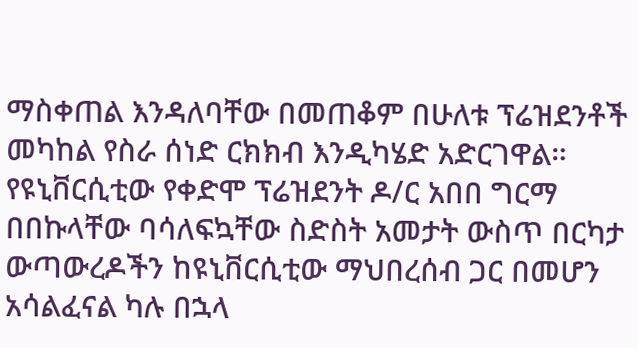ማስቀጠል እንዳለባቸው በመጠቆም በሁለቱ ፕሬዝደንቶች መካከል የስራ ሰነድ ርክክብ እንዲካሄድ አድርገዋል።
የዩኒቨርሲቲው የቀድሞ ፕሬዝደንት ዶ/ር አበበ ግርማ በበኩላቸው ባሳለፍኳቸው ስድስት አመታት ውስጥ በርካታ ውጣውረዶችን ከዩኒቨርሲቲው ማህበረሰብ ጋር በመሆን አሳልፈናል ካሉ በኋላ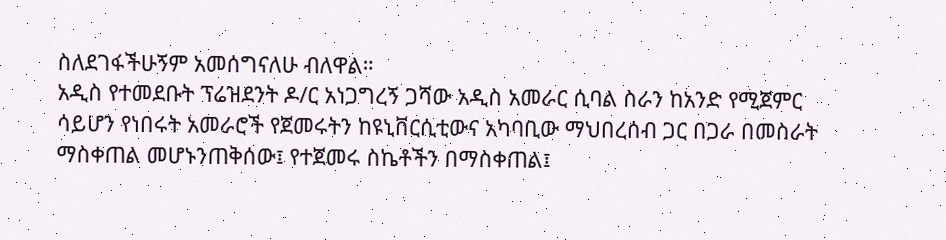ስለደገፋችሁኝም አመሰግናለሁ ብለዋል።
አዲስ የተመደቡት ፕሬዝደንት ዶ/ር አነጋግረኝ ጋሻው አዲስ አመራር ሲባል ስራን ከአንድ የሚጀምር ሳይሆን የነበሩት አመራሮች የጀመሩትን ከዩኒቨርሲቲውና አካባቢው ማህበረሰብ ጋር በጋራ በመስራት ማስቀጠል መሆኑንጠቅሰው፤ የተጀመሩ ስኬቶችን በማስቀጠል፤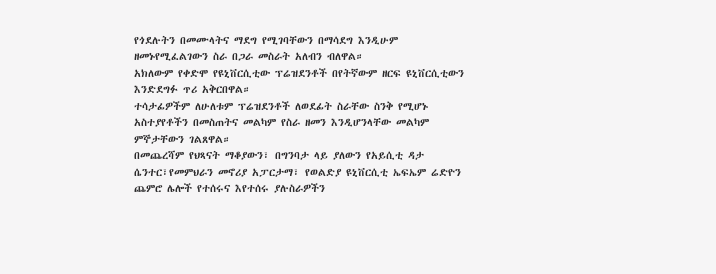የጎደሉትን በመሙላትና ማደግ የሚገባቸውን በማሳደግ እንዲሁም ዘመኑየሚፈልገውን ስራ በጋራ መስራት አለብን ብለዋል።
አክለውም የቀድሞ የዩኒቨርሲቲው ፕሬዝደንቶች በየትኛውም ዘርፍ ዩኒቨርሲቲውን እንድደግፉ ጥሪ አቅርበዋል።
ተሳታፊዎችም ለሁለቱም ፕሬዝደንቶች ለወደፊት ስራቸው ስንቅ የሚሆኑ አስተያየቶችን በመስጠትና መልካም የስራ ዘመን እንዲሆንላቸው መልካም ምኞታቸውን ገልጸዋል።
በመጨረሻም የህጻናት ማቆያውን፣ በግንባታ ላይ ያለውን የአይሲቲ ዳታ ሴንተር፣የመምህራን መኖሪያ አፓርታማ፣ የወልድያ ዩኒቨርሲቲ ኤፍኤም ሬድዮን ጨምሮ ሌሎች የተሰሩና እየተሰሩ ያሉስራዎችን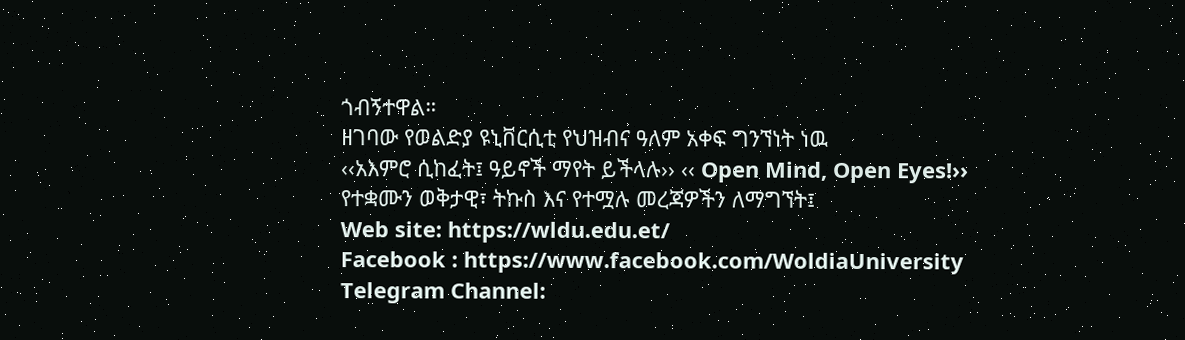ጎብኝተዋል።
ዘገባው የወልድያ ዩኒቨርሲቲ የህዝብና ዓለም አቀፍ ግንኘነት ነዉ
‹‹አእምሮ ሲከፈት፤ ዓይኖች ማየት ይችላሉ›› ‹‹ Open Mind, Open Eyes!››
የተቋሙን ወቅታዊ፣ ትኩስ እና የተሟሉ መረጃዎችን ለማግኘት፤
Web site: https://wldu.edu.et/
Facebook : https://www.facebook.com/WoldiaUniversity
Telegram Channel: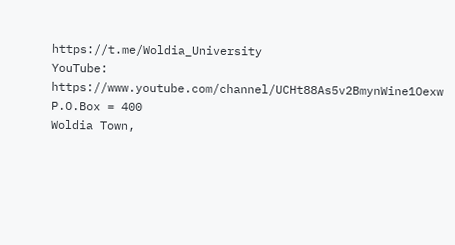https://t.me/Woldia_University
YouTube: https://www.youtube.com/channel/UCHt88As5v2BmynWine1Oexw
P.O.Box = 400
Woldia Town,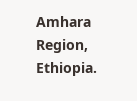Amhara Region, Ethiopia.